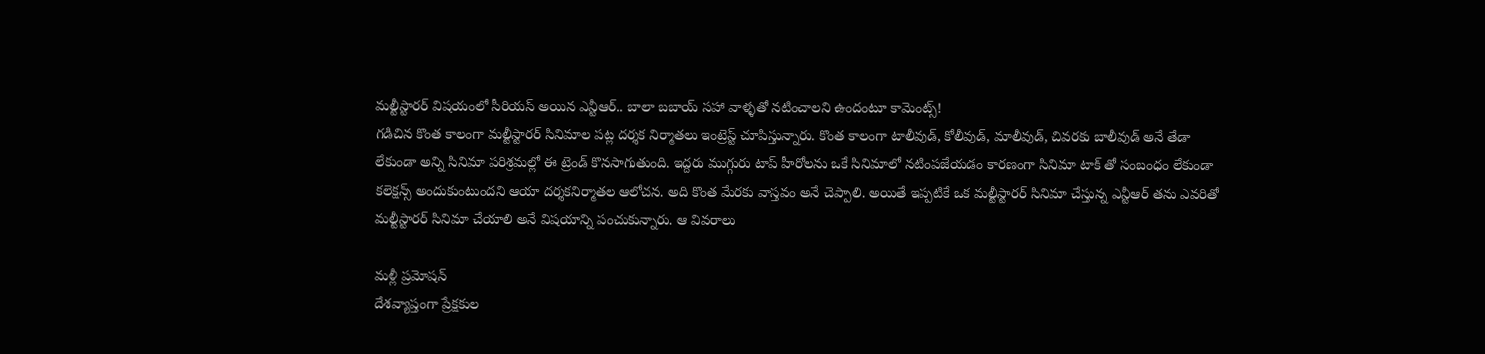మల్టీస్టారర్ విషయంలో సీరియస్ అయిన ఎన్టీఆర్.. బాలా బబాయ్ సహా వాళ్ళతో నటించాలని ఉందంటూ కామెంట్స్!
గడిచిన కొంత కాలంగా మల్టీస్టారర్ సినిమాల పట్ల దర్శక నిర్మాతలు ఇంట్రెస్ట్ చూపిస్తున్నారు. కొంత కాలంగా టాలీవుడ్, కోలీవుడ్, మాలీవుడ్, చివరకు బాలీవుడ్ అనే తేడా లేకుండా అన్ని సినిమా పరిశ్రమల్లో ఈ ట్రెండ్ కొనసాగుతుంది. ఇద్దరు ముగ్గురు టాప్ హీరోలను ఒకే సినిమాలో నటింపజేయడం కారణంగా సినిమా టాక్ తో సంబంధం లేకుండా కలెక్షన్స్ అందుకుంటుందని ఆయా దర్శకనిర్మాతల ఆలోచన. అది కొంత మేరకు వాస్తవం అనే చెప్పాలి. అయితే ఇప్పటికే ఒక మల్టీస్టారర్ సినిమా చేస్తున్న ఎన్టీఆర్ తను ఎవరితో మల్టీస్టారర్ సినిమా చేయాలి అనే విషయాన్ని పంచుకున్నారు. ఆ వివరాలు

మళ్లీ ప్రమోషన్
దేశవ్యాప్తంగా ప్రేక్షకుల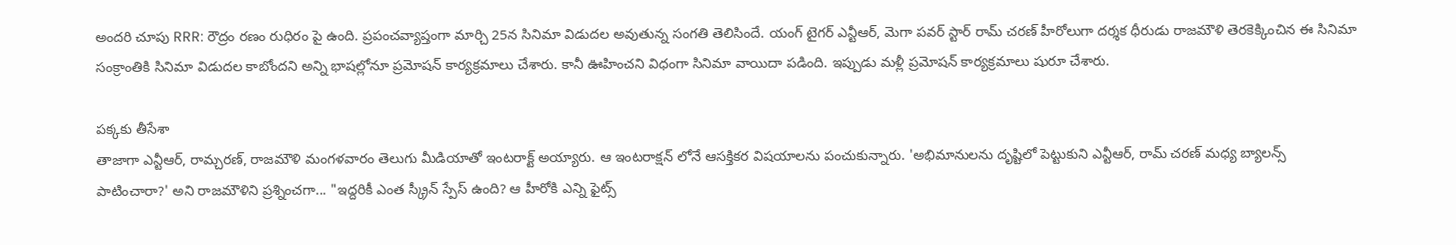అందరి చూపు RRR: రౌద్రం రణం రుధిరం పై ఉంది. ప్రపంచవ్యాప్తంగా మార్చి 25న సినిమా విడుదల అవుతున్న సంగతి తెలిసిందే. యంగ్ టైగర్ ఎన్టీఆర్, మెగా పవర్ స్టార్ రామ్ చరణ్ హీరోలుగా దర్శక ధీరుడు రాజమౌళి తెరకెక్కించిన ఈ సినిమా సంక్రాంతికి సినిమా విడుదల కాబోందని అన్ని భాషల్లోనూ ప్రమోషన్ కార్యక్రమాలు చేశారు. కానీ ఊహించని విధంగా సినిమా వాయిదా పడింది. ఇప్పుడు మళ్లీ ప్రమోషన్ కార్యక్రమాలు షురూ చేశారు.

పక్కకు తీసేశా
తాజాగా ఎన్టీఆర్, రామ్చరణ్, రాజమౌళి మంగళవారం తెలుగు మీడియాతో ఇంటరాక్ట్ అయ్యారు. ఆ ఇంటరాక్షన్ లోనే ఆసక్తికర విషయాలను పంచుకున్నారు. 'అభిమానులను దృష్టిలో పెట్టుకుని ఎన్టీఆర్, రామ్ చరణ్ మధ్య బ్యాలన్స్ పాటించారా?' అని రాజమౌళిని ప్రశ్నించగా... "ఇద్దరికీ ఎంత స్క్రీన్ స్పేస్ ఉంది? ఆ హీరోకి ఎన్ని ఫైట్స్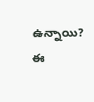ఉన్నాయి? ఈ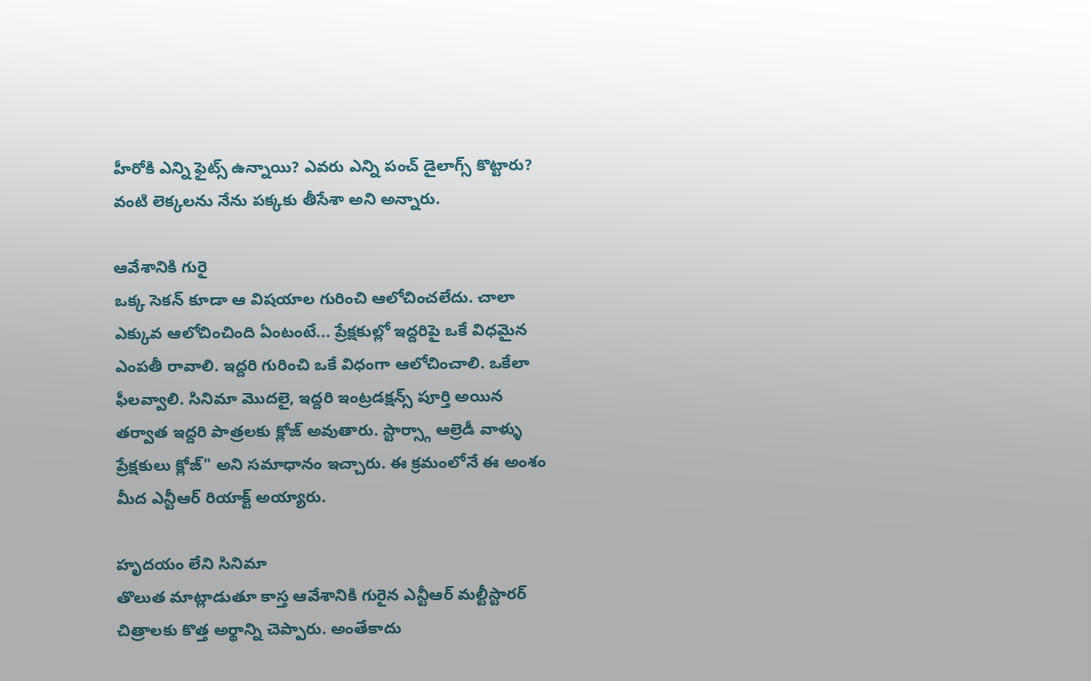హీరోకి ఎన్ని ఫైట్స్ ఉన్నాయి? ఎవరు ఎన్ని పంచ్ డైలాగ్స్ కొట్టారు? వంటి లెక్కలను నేను పక్కకు తీసేశా అని అన్నారు.

ఆవేశానికి గురై
ఒక్క సెకన్ కూడా ఆ విషయాల గురించి ఆలోచించలేదు. చాలా ఎక్కువ ఆలోచించింది ఏంటంటే... ప్రేక్షకుల్లో ఇద్దరిపై ఒకే విధమైన ఎంపతీ రావాలి. ఇద్దరి గురించి ఒకే విధంగా ఆలోచించాలి. ఒకేలా ఫీలవ్వాలి. సినిమా మొదలై, ఇద్దరి ఇంట్రడక్షన్స్ పూర్తి అయిన తర్వాత ఇద్దరి పాత్రలకు క్లోజ్ అవుతారు. స్టార్స్గా ఆల్రెడీ వాళ్ళు ప్రేక్షకులు క్లోజ్" అని సమాధానం ఇచ్చారు. ఈ క్రమంలోనే ఈ అంశం మీద ఎన్టీఆర్ రియాక్ట్ అయ్యారు.

హృదయం లేని సినిమా
తొలుత మాట్లాడుతూ కాస్త ఆవేశానికి గురైన ఎన్టీఆర్ మల్టీస్టారర్ చిత్రాలకు కొత్త అర్థాన్ని చెప్పారు. అంతేకాదు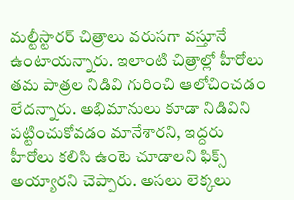మల్టీస్టారర్ చిత్రాలు వరుసగా వస్తూనే ఉంటాయన్నారు. ఇలాంటి చిత్రాల్లో హీరోలు తమ పాత్రల నిడివి గురించి ఆలోచించడం లేదన్నారు. అభిమానులు కూడా నిడివిని పట్టించుకోవడం మానేశారని, ఇద్దరు హీరోలు కలిసి ఉంటె చూడాలని ఫిక్స్ అయ్యారని చెప్పారు. అసలు లెక్కలు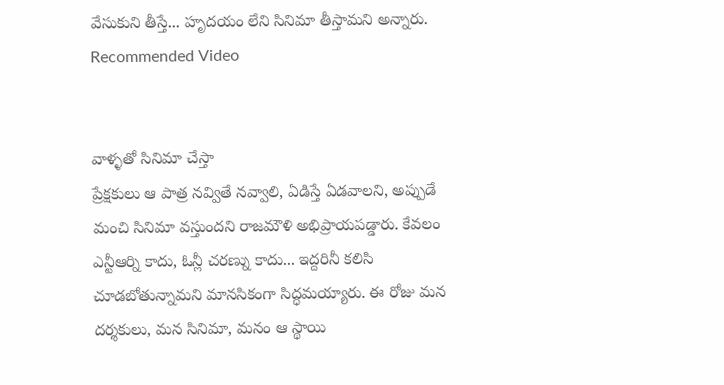వేసుకుని తీస్తే... హృదయం లేని సినిమా తీస్తామని అన్నారు.
Recommended Video


వాళ్ళతో సినిమా చేస్తా
ప్రేక్షకులు ఆ పాత్ర నవ్వితే నవ్వాలి, ఏడిస్తే ఏడవాలని, అప్పుడే మంచి సినిమా వస్తుందని రాజమౌళి అభిప్రాయపడ్డారు. కేవలం ఎన్టీఆర్ని కాదు, ఓన్లీ చరణ్ను కాదు... ఇద్దరినీ కలిసి చూడబోతున్నామని మానసికంగా సిద్ధమయ్యారు. ఈ రోజు మన దర్శకులు, మన సినిమా, మనం ఆ స్థాయి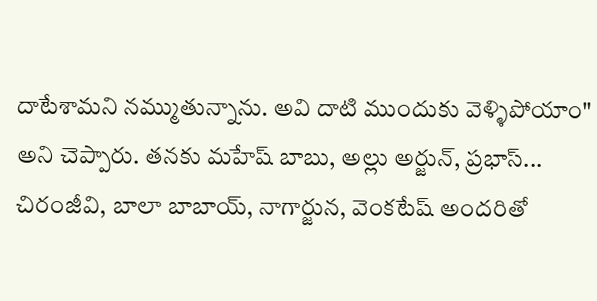దాటేశామని నమ్ముతున్నాను. అవి దాటి ముందుకు వెళ్ళిపోయాం" అని చెప్పారు. తనకు మహేష్ బాబు, అల్లు అర్జున్, ప్రభాస్... చిరంజీవి, బాలా బాబాయ్, నాగార్జున, వెంకటేష్ అందరితో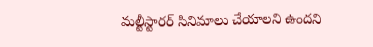మల్టీస్టారర్ సినిమాలు చేయాలని ఉందని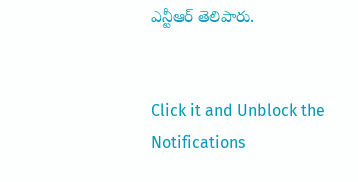ఎన్టీఆర్ తెలిపారు.


Click it and Unblock the Notifications